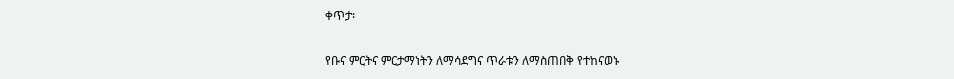ቀጥታ፡

የቡና ምርትና ምርታማነትን ለማሳደግና ጥራቱን ለማስጠበቅ የተከናወኑ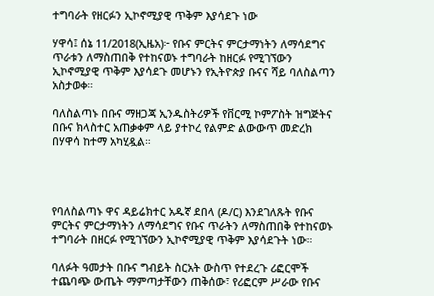ተግባራት የዘርፉን ኢኮኖሚያዊ ጥቅም እያሳደጉ ነው

ሃዋሳ፤ ሰኔ 11/2018(ኢዜአ)፦ የቡና ምርትና ምርታማነትን ለማሳደግና ጥራቱን ለማስጠበቅ የተከናወኑ ተግባራት ከዘርፉ የሚገኘውን ኢኮኖሚያዊ ጥቅም እያሳደጉ መሆኑን የኢትዮጵያ ቡናና ሻይ ባለስልጣን አስታወቀ።

ባለስልጣኑ በቡና ማዘጋጃ ኢንዱስትሪዎች የቨርሚ ኮምፖስት ዝግጅትና በቡና ክላስተር አጠቃቀም ላይ ያተኮረ የልምድ ልውውጥ መድረክ በሃዋሳ ከተማ አካሂዷል።




የባለስልጣኑ ዋና ዳይሬክተር አዱኛ ደበላ (ዶ/ር) እንደገለጹት የቡና ምርትና ምርታማነትን ለማሳደግና የቡና ጥራትን ለማስጠበቅ የተከናወኑ ተግባራት በዘርፉ የሚገኘውን ኢኮኖሚያዊ ጥቅም እያሳደጉት ነው።

ባለፉት ዓመታት በቡና ግብይት ስርአት ውስጥ የተደረጉ ሪፎርሞች ተጨባጭ ውጤት ማምጣታቸውን ጠቅሰው፣ የሪፎርም ሥራው የቡና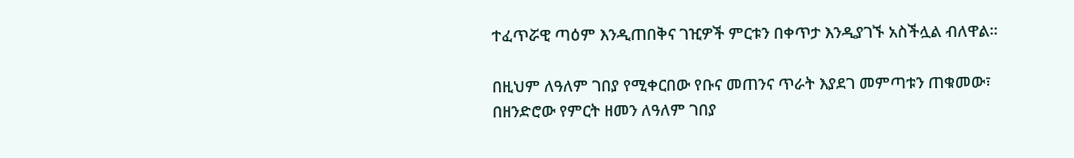ተፈጥሯዊ ጣዕም እንዲጠበቅና ገዢዎች ምርቱን በቀጥታ እንዲያገኙ አስችሏል ብለዋል።

በዚህም ለዓለም ገበያ የሚቀርበው የቡና መጠንና ጥራት እያደገ መምጣቱን ጠቁመው፣ በዘንድሮው የምርት ዘመን ለዓለም ገበያ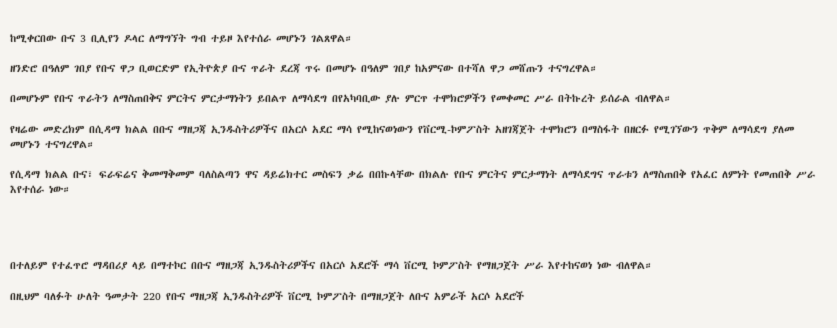ከሚቀርበው ቡና 3 ቢሊየን ዶላር ለማግኘት ግብ ተይዞ እየተሰራ መሆኑን ገልጸዋል።

ዘንድሮ በዓለም ገበያ የቡና ዋጋ ቢወርድም የኢትዮጵያ ቡና ጥራት ደረጃ ጥሩ በመሆኑ በዓለም ገበያ ከአምናው በተሻለ ዋጋ መሸጡን ተናግረዋል።

በመሆኑም የቡና ጥራትን ለማስጠበቅና ምርትና ምርታማነትን ይበልጥ ለማሳደግ በየአካባቢው ያሉ ምርጥ ተሞክሮዎችን የመቀመር ሥራ በትኩረት ይሰራል ብለዋል።

የዛሬው መድረክም በሲዳማ ክልል በቡና ማዘጋጃ ኢንዱስትሪዎችና በአርሶ አደር ማሳ የሚከናወነውን የቨርሚ-ኮምፖስት አዘገጃጀት ተሞክሮን በማስፋት በዘርፉ የሚገኘውን ጥቅም ለማሳደግ ያለመ መሆኑን ተናግረዋል።

የሲዳማ ክልል ቡና፣ ፍራፍሬና ቅመማቅመም ባለስልጣን ዋና ዳይሬክተር መስፍን ቃሬ በበኩላቸው በክልሉ የቡና ምርትና ምርታማነት ለማሳደግና ጥራቱን ለማስጠበቅ የአፈር ለምነት የመጠበቅ ሥራ እየተሰራ ነው።




በተለይም የተፈጥሮ ማዳበሪያ ላይ በማተኮር በቡና ማዘጋጃ ኢንዱስትሪዎችና በአርሶ አደሮች ማሳ ቨርሚ ኮምፖስት የማዘጋጀት ሥራ እየተከናወነ ነው ብለዋል።

በዚህም ባለፉት ሁለት ዓመታት 220 የቡና ማዘጋጃ ኢንዱስትሪዎች ቨርሚ ኮምፖስት በማዘጋጀት ለቡና አምራች አርሶ አደሮች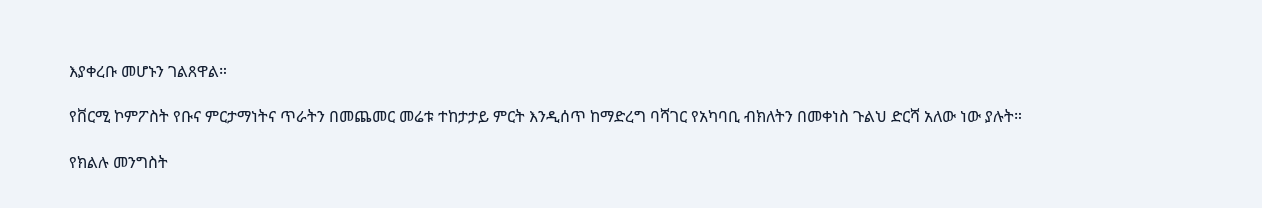እያቀረቡ መሆኑን ገልጸዋል።

የቨርሚ ኮምፖስት የቡና ምርታማነትና ጥራትን በመጨመር መሬቱ ተከታታይ ምርት እንዲሰጥ ከማድረግ ባሻገር የአካባቢ ብክለትን በመቀነስ ጉልህ ድርሻ አለው ነው ያሉት።

የክልሉ መንግስት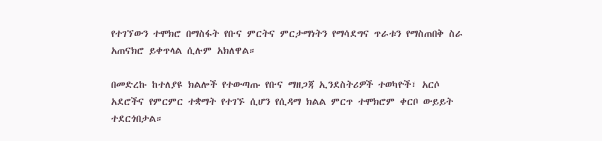የተገኘውን ተሞክሮ በማስፋት የቡና ምርትና ምርታማነትን የማሳደግና ጥራቱን የማስጠበቅ ስራ አጠናክሮ ይቀጥላል ሲሉም አክለዋል።

በመድረኩ ከተለያዩ ክልሎች የተውጣጡ የቡና ማዘጋጃ ኢንደስትሪዎች ተወካዮች፣ አርሶ አደሮችና የምርምር ተቋማት የተገኙ ሲሆን የሲዳማ ክልል ምርጥ ተሞክሮም ቀርቦ ውይይት ተደርጎበታል።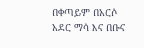በቀጣይም በአርሶ አደር ማሳ እና በቡና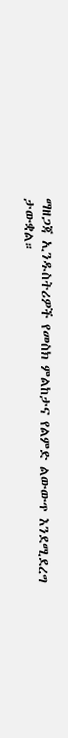ማዘጋጃ ኢንዱስትሪዎች የመስክ ምልከታና የልምድ ልውውጥ እንደሚደረግ ታውቋል።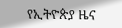የኢትዮጵያ ዜና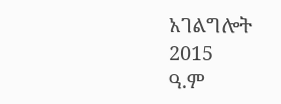አገልግሎት
2015
ዓ.ም